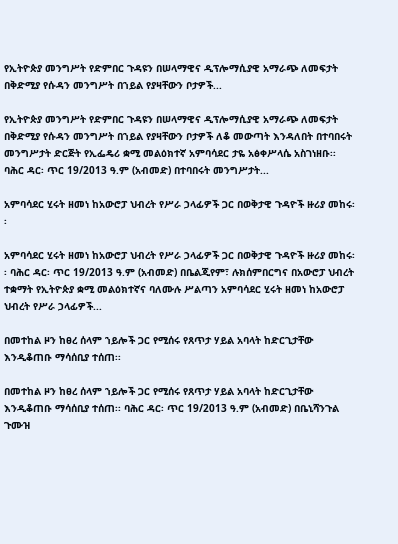የኢትዮጵያ መንግሥት የድምበር ጉዳዩን በሠላማዊና ዲፕሎማሲያዊ አማራጭ ለመፍታት በቅድሚያ የሱዳን መንግሥት በኀይል የያዛቸውን ቦታዎች...

የኢትዮጵያ መንግሥት የድምበር ጉዳዩን በሠላማዊና ዲፕሎማሲያዊ አማራጭ ለመፍታት በቅድሚያ የሱዳን መንግሥት በኀይል የያዛቸውን ቦታዎች ለቆ መውጣት እንዳለበት በተባበሩት መንግሥታት ድርጅት የኢፌዴሪ ቋሚ መልዕክተኛ አምባሳደር ታዬ አፅቀሥላሴ አስገነዘቡ፡፡ ባሕር ዳር፡ ጥር 19/2013 ዓ.ም (አብመድ) በተባበሩት መንግሥታት...

አምባሳደር ሂሩት ዘመነ ከአውሮፓ ህብረት የሥራ ኃላፊዎች ጋር በወቅታዊ ጉዳዮች ዙሪያ መከሩ፡፡

አምባሳደር ሂሩት ዘመነ ከአውሮፓ ህብረት የሥራ ኃላፊዎች ጋር በወቅታዊ ጉዳዮች ዙሪያ መከሩ፡፡ ባሕር ዳር፡ ጥር 19/2013 ዓ.ም (አብመድ) በቤልጂየም፣ ሉክሰምበርግና በአውሮፓ ህብረት ተቋማት የኢትዮጵያ ቋሚ መልዕክተኛና ባለሙሉ ሥልጣን አምባሳደር ሂሩት ዘመነ ከአውሮፓ ህብረት የሥራ ኃላፊዎች...

በመተከል ዞን ከፀረ ሰላም ኀይሎች ጋር የሚሰሩ የጸጥታ ሃይል አባላት ከድርጊታቸው እንዲቆጠቡ ማሳሰቢያ ተሰጠ፡፡

በመተከል ዞን ከፀረ ሰላም ኀይሎች ጋር የሚሰሩ የጸጥታ ሃይል አባላት ከድርጊታቸው እንዲቆጠቡ ማሳሰቢያ ተሰጠ፡፡ ባሕር ዳር፡ ጥር 19/2013 ዓ.ም (አብመድ) በቤኒሻንጉል ጉሙዝ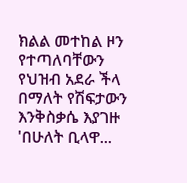ክልል መተከል ዞን የተጣለባቸውን የህዝብ አደራ ችላ በማለት የሽፍታውን እንቅስቃሴ እያገዙ 'በሁለት ቢላዋ...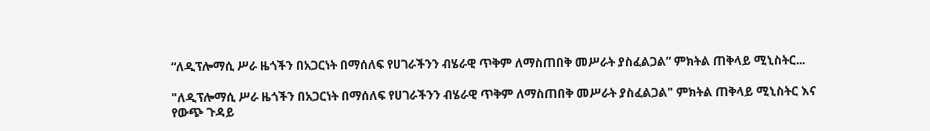“ለዲፕሎማሲ ሥራ ዜጎችን በአጋርነት በማሰለፍ የሀገራችንን ብሄራዊ ጥቅም ለማስጠበቅ መሥራት ያስፈልጋል” ምክትል ጠቅላይ ሚኒስትር...

"ለዲፕሎማሲ ሥራ ዜጎችን በአጋርነት በማሰለፍ የሀገራችንን ብሄራዊ ጥቅም ለማስጠበቅ መሥራት ያስፈልጋል" ምክትል ጠቅላይ ሚኒስትር እና የውጭ ጉዳይ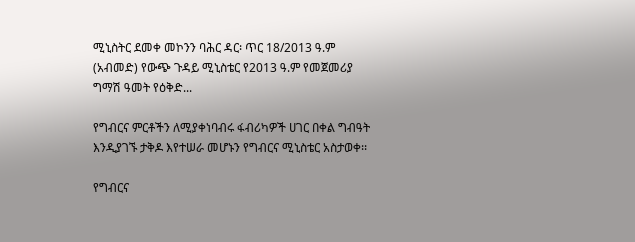ሚኒስትር ደመቀ መኮንን ባሕር ዳር፡ ጥር 18/2013 ዓ.ም (አብመድ) የውጭ ጉዳይ ሚኒስቴር የ2013 ዓ.ም የመጀመሪያ ግማሽ ዓመት የዕቅድ...

የግብርና ምርቶችን ለሚያቀነባብሩ ፋብሪካዎች ሀገር በቀል ግብዓት እንዲያገኙ ታቅዶ እየተሠራ መሆኑን የግብርና ሚኒስቴር አስታወቀ፡፡

የግብርና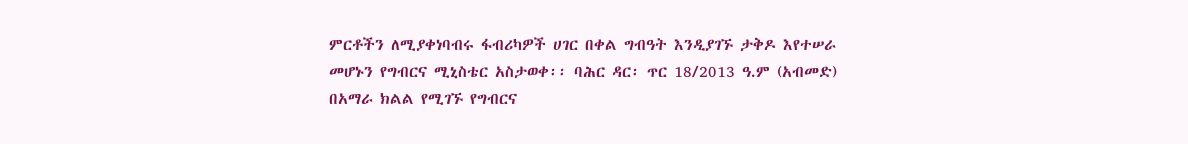ምርቶችን ለሚያቀነባብሩ ፋብሪካዎች ሀገር በቀል ግብዓት እንዲያገኙ ታቅዶ እየተሠራ መሆኑን የግብርና ሚኒስቴር አስታወቀ፡፡ ባሕር ዳር፡ ጥር 18/2013 ዓ.ም (አብመድ) በአማራ ክልል የሚገኙ የግብርና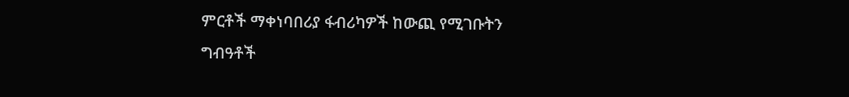ምርቶች ማቀነባበሪያ ፋብሪካዎች ከውጪ የሚገቡትን ግብዓቶች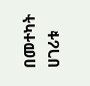በመተካት ሀገሪቱ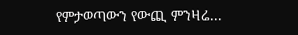የምታወጣውን የውጪ ምንዛሬ...